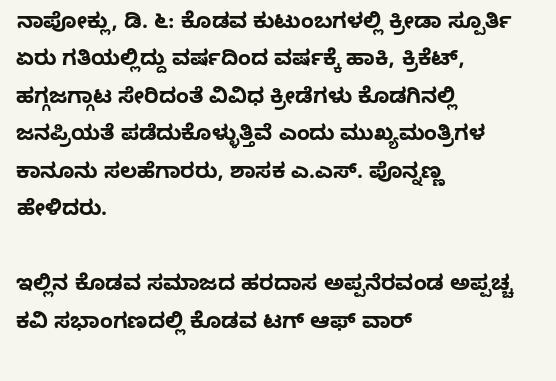ನಾಪೋಕ್ಲು, ಡಿ. ೬: ಕೊಡವ ಕುಟುಂಬಗಳಲ್ಲಿ ಕ್ರೀಡಾ ಸ್ಪೂರ್ತಿ ಏರು ಗತಿಯಲ್ಲಿದ್ದು ವರ್ಷದಿಂದ ವರ್ಷಕ್ಕೆ ಹಾಕಿ, ಕ್ರಿಕೆಟ್, ಹಗ್ಗಜಗ್ಗಾಟ ಸೇರಿದಂತೆ ವಿವಿಧ ಕ್ರೀಡೆಗಳು ಕೊಡಗಿನಲ್ಲಿ ಜನಪ್ರಿಯತೆ ಪಡೆದುಕೊಳ್ಳುತ್ತಿವೆ ಎಂದು ಮುಖ್ಯಮಂತ್ರಿಗಳ ಕಾನೂನು ಸಲಹೆಗಾರರು, ಶಾಸಕ ಎ.ಎಸ್. ಪೊನ್ನಣ್ಣ ಹೇಳಿದರು.

ಇಲ್ಲಿನ ಕೊಡವ ಸಮಾಜದ ಹರದಾಸ ಅಪ್ಪನೆರವಂಡ ಅಪ್ಪಚ್ಚ ಕವಿ ಸಭಾಂಗಣದಲ್ಲಿ ಕೊಡವ ಟಗ್ ಆಫ್ ವಾರ್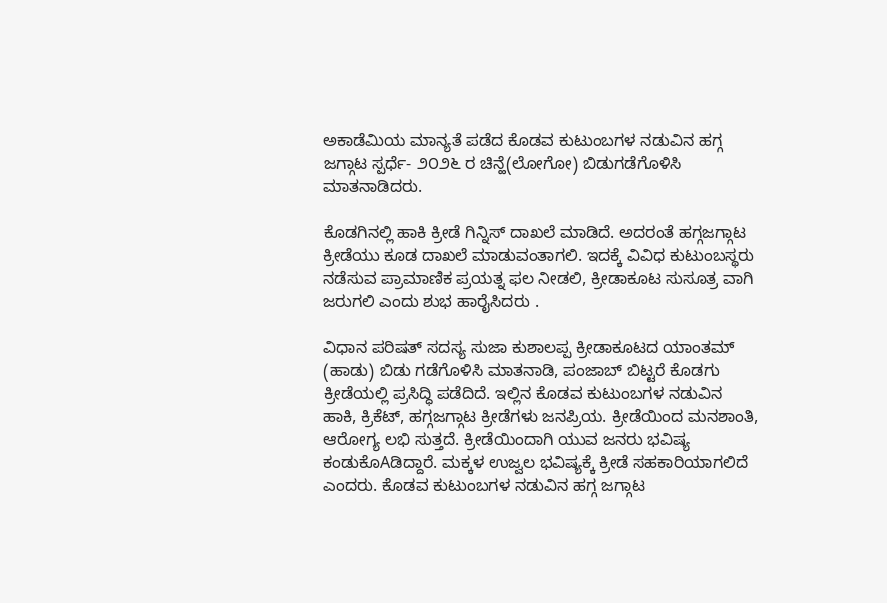ಅಕಾಡೆಮಿಯ ಮಾನ್ಯತೆ ಪಡೆದ ಕೊಡವ ಕುಟುಂಬಗಳ ನಡುವಿನ ಹಗ್ಗ ಜಗ್ಗಾಟ ಸ್ಪರ್ಧೆ- ೨೦೨೬ ರ ಚಿನ್ಹೆ(ಲೋಗೋ) ಬಿಡುಗಡೆಗೊಳಿಸಿ ಮಾತನಾಡಿದರು.

ಕೊಡಗಿನಲ್ಲಿ ಹಾಕಿ ಕ್ರೀಡೆ ಗಿನ್ನಿಸ್ ದಾಖಲೆ ಮಾಡಿದೆ. ಅದರಂತೆ ಹಗ್ಗಜಗ್ಗಾಟ ಕ್ರೀಡೆಯು ಕೂಡ ದಾಖಲೆ ಮಾಡುವಂತಾಗಲಿ. ಇದಕ್ಕೆ ವಿವಿಧ ಕುಟುಂಬಸ್ಥರು ನಡೆಸುವ ಪ್ರಾಮಾಣಿಕ ಪ್ರಯತ್ನ ಫಲ ನೀಡಲಿ, ಕ್ರೀಡಾಕೂಟ ಸುಸೂತ್ರ ವಾಗಿ ಜರುಗಲಿ ಎಂದು ಶುಭ ಹಾರೈಸಿದರು .

ವಿಧಾನ ಪರಿಷತ್ ಸದಸ್ಯ ಸುಜಾ ಕುಶಾಲಪ್ಪ ಕ್ರೀಡಾಕೂಟದ ಯಾಂತಮ್ (ಹಾಡು) ಬಿಡು ಗಡೆಗೊಳಿಸಿ ಮಾತನಾಡಿ, ಪಂಜಾಬ್ ಬಿಟ್ಟರೆ ಕೊಡಗು ಕ್ರೀಡೆಯಲ್ಲಿ ಪ್ರಸಿದ್ಧಿ ಪಡೆದಿದೆ. ಇಲ್ಲಿನ ಕೊಡವ ಕುಟುಂಬಗಳ ನಡುವಿನ ಹಾಕಿ, ಕ್ರಿಕೆಟ್, ಹಗ್ಗಜಗ್ಗಾಟ ಕ್ರೀಡೆಗಳು ಜನಪ್ರಿಯ. ಕ್ರೀಡೆಯಿಂದ ಮನಶಾಂತಿ, ಆರೋಗ್ಯ ಲಭಿ ಸುತ್ತದೆ. ಕ್ರೀಡೆಯಿಂದಾಗಿ ಯುವ ಜನರು ಭವಿಷ್ಯ ಕಂಡುಕೊAಡಿದ್ದಾರೆ. ಮಕ್ಕಳ ಉಜ್ವಲ ಭವಿಷ್ಯಕ್ಕೆ ಕ್ರೀಡೆ ಸಹಕಾರಿಯಾಗಲಿದೆ ಎಂದರು. ಕೊಡವ ಕುಟುಂಬಗಳ ನಡುವಿನ ಹಗ್ಗ ಜಗ್ಗಾಟ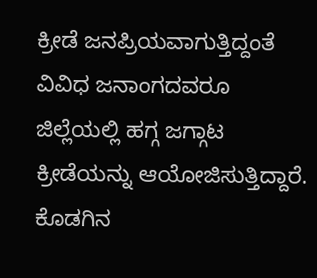ಕ್ರೀಡೆ ಜನಪ್ರಿಯವಾಗುತ್ತಿದ್ದಂತೆ ವಿವಿಧ ಜನಾಂಗದವರೂ ಜಿಲ್ಲೆಯಲ್ಲಿ ಹಗ್ಗ ಜಗ್ಗಾಟ ಕ್ರೀಡೆಯನ್ನು ಆಯೋಜಿಸುತ್ತಿದ್ದಾರೆ. ಕೊಡಗಿನ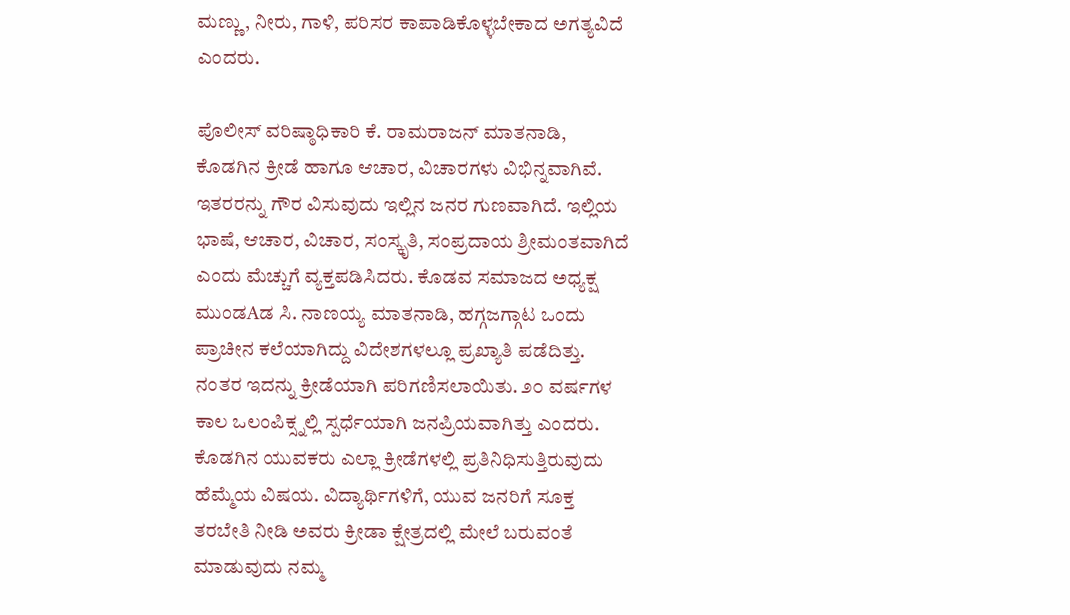ಮಣ್ಣು, ನೀರು, ಗಾಳಿ, ಪರಿಸರ ಕಾಪಾಡಿಕೊಳ್ಳಬೇಕಾದ ಅಗತ್ಯವಿದೆ ಎಂದರು.

ಪೊಲೀಸ್ ವರಿಷ್ಠಾಧಿಕಾರಿ ಕೆ. ರಾಮರಾಜನ್ ಮಾತನಾಡಿ, ಕೊಡಗಿನ ಕ್ರೀಡೆ ಹಾಗೂ ಆಚಾರ, ವಿಚಾರಗಳು ವಿಭಿನ್ನವಾಗಿವೆ. ಇತರರನ್ನು ಗೌರ ವಿಸುವುದು ಇಲ್ಲಿನ ಜನರ ಗುಣವಾಗಿದೆ. ಇಲ್ಲಿಯ ಭಾಷೆ, ಆಚಾರ, ವಿಚಾರ, ಸಂಸ್ಕೃತಿ, ಸಂಪ್ರದಾಯ ಶ್ರೀಮಂತವಾಗಿದೆ ಎಂದು ಮೆಚ್ಚುಗೆ ವ್ಯಕ್ತಪಡಿಸಿದರು. ಕೊಡವ ಸಮಾಜದ ಅಧ್ಯಕ್ಷ ಮುಂಡAಡ ಸಿ. ನಾಣಯ್ಯ ಮಾತನಾಡಿ, ಹಗ್ಗಜಗ್ಗಾಟ ಒಂದು ಪ್ರಾಚೀನ ಕಲೆಯಾಗಿದ್ದು ವಿದೇಶಗಳಲ್ಲೂ ಪ್ರಖ್ಯಾತಿ ಪಡೆದಿತ್ತು. ನಂತರ ಇದನ್ನು ಕ್ರೀಡೆಯಾಗಿ ಪರಿಗಣಿಸಲಾಯಿತು. ೨೦ ವರ್ಷಗಳ ಕಾಲ ಒಲಂಪಿಕ್ಸ್ನಲ್ಲಿ ಸ್ಪರ್ಧೆಯಾಗಿ ಜನಪ್ರಿಯವಾಗಿತ್ತು ಎಂದರು. ಕೊಡಗಿನ ಯುವಕರು ಎಲ್ಲಾ ಕ್ರೀಡೆಗಳಲ್ಲಿ ಪ್ರತಿನಿಧಿಸುತ್ತಿರುವುದು ಹೆಮ್ಮೆಯ ವಿಷಯ. ವಿದ್ಯಾರ್ಥಿಗಳಿಗೆ, ಯುವ ಜನರಿಗೆ ಸೂಕ್ತ ತರಬೇತಿ ನೀಡಿ ಅವರು ಕ್ರೀಡಾ ಕ್ಷೇತ್ರದಲ್ಲಿ ಮೇಲೆ ಬರುವಂತೆ ಮಾಡುವುದು ನಮ್ಮ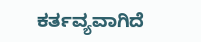ಕರ್ತವ್ಯವಾಗಿದೆ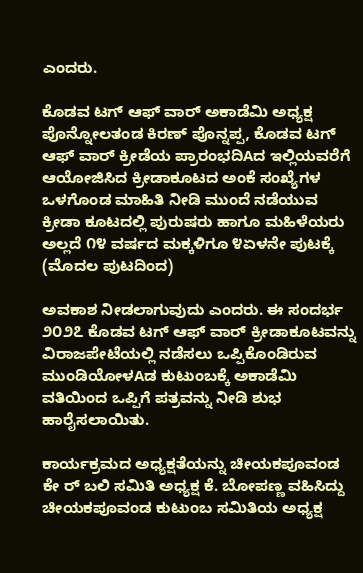ಎಂದರು.

ಕೊಡವ ಟಗ್ ಆಫ್ ವಾರ್ ಅಕಾಡೆಮಿ ಅಧ್ಯಕ್ಷ ಪೊನ್ನೋಲತಂಡ ಕಿರಣ್ ಪೊನ್ನಪ್ಪ, ಕೊಡವ ಟಗ್ ಆಫ್ ವಾರ್ ಕ್ರೀಡೆಯ ಪ್ರಾರಂಭದಿAದ ಇಲ್ಲಿಯವರೆಗೆ ಆಯೋಜಿಸಿದ ಕ್ರೀಡಾಕೂಟದ ಅಂಕೆ ಸಂಖ್ಯೆಗಳ ಒಳಗೊಂಡ ಮಾಹಿತಿ ನೀಡಿ ಮುಂದೆ ನಡೆಯುವ ಕ್ರೀಡಾ ಕೂಟದಲ್ಲಿ ಪುರುಷರು ಹಾಗೂ ಮಹಿಳೆಯರು ಅಲ್ಲದೆ ೧೪ ವರ್ಷದ ಮಕ್ಕಳಿಗೂ ೪ಏಳನೇ ಪುಟಕ್ಕೆ (ಮೊದಲ ಪುಟದಿಂದ)

ಅವಕಾಶ ನೀಡಲಾಗುವುದು ಎಂದರು. ಈ ಸಂದರ್ಭ ೨೦೨೭ ಕೊಡವ ಟಗ್ ಆಫ್ ವಾರ್ ಕ್ರೀಡಾಕೂಟವನ್ನು ವಿರಾಜಪೇಟೆಯಲ್ಲಿ ನಡೆಸಲು ಒಪ್ಪಿಕೊಂಡಿರುವ ಮುಂಡಿಯೋಳAಡ ಕುಟುಂಬಕ್ಕೆ ಅಕಾಡೆಮಿ ವತಿಯಿಂದ ಒಪ್ಪಿಗೆ ಪತ್ರವನ್ನು ನೀಡಿ ಶುಭ ಹಾರೈಸಲಾಯಿತು.

ಕಾರ್ಯಕ್ರಮದ ಅಧ್ಯಕ್ಷತೆಯನ್ನು ಚೀಯಕಪೂವಂಡ ಕೇ ರ್ ಬಲಿ ಸಮಿತಿ ಅಧ್ಯಕ್ಷ ಕೆ. ಬೋಪಣ್ಣ ವಹಿಸಿದ್ದು ಚೀಯಕಪೂವಂಡ ಕುಟುಂಬ ಸಮಿತಿಯ ಅಧ್ಯಕ್ಷ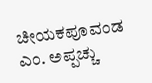ಚೀಯಕಪೂವಂಡ ಎಂ. ಅಪ್ಪಚ್ಚು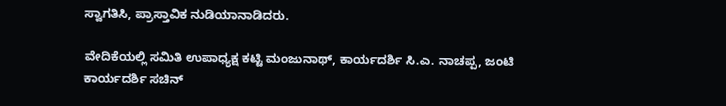ಸ್ವಾಗತಿಸಿ, ಪ್ರಾಸ್ತಾವಿಕ ನುಡಿಯಾನಾಡಿದರು.

ವೇದಿಕೆಯಲ್ಲಿ ಸಮಿತಿ ಉಪಾಧ್ಯಕ್ಷ ಕಟ್ಟಿ ಮಂಜುನಾಥ್, ಕಾರ್ಯದರ್ಶಿ ಸಿ.ಎ. ನಾಚಪ್ಪ, ಜಂಟಿ ಕಾರ್ಯದರ್ಶಿ ಸಚಿನ್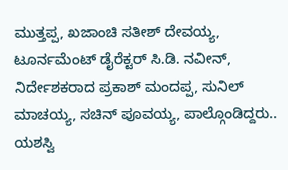ಮುತ್ತಪ್ಪ, ಖಜಾಂಚಿ ಸತೀಶ್ ದೇವಯ್ಯ, ಟೂರ್ನಮೆಂಟ್ ಡೈರೆಕ್ಟರ್ ಸಿ.ಡಿ. ನವೀನ್, ನಿರ್ದೇಶಕರಾದ ಪ್ರಕಾಶ್ ಮಂದಪ್ಪ, ಸುನಿಲ್ ಮಾಚಯ್ಯ, ಸಚಿನ್ ಪೂವಯ್ಯ, ಪಾಲ್ಗೊಂಡಿದ್ದರು.. ಯಶಸ್ವಿ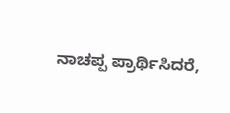ನಾಚಪ್ಪ ಪ್ರಾರ್ಥಿಸಿದರೆ,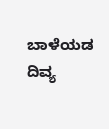ಬಾಳೆಯಡ ದಿವ್ಯ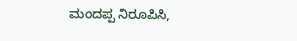ಮಂದಪ್ಪ ನಿರೂಪಿಸಿ,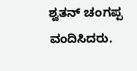ಶ್ವತನ್ ಚಂಗಪ್ಪ ವಂದಿಸಿದರು.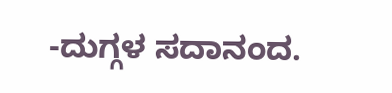-ದುಗ್ಗಳ ಸದಾನಂದ.